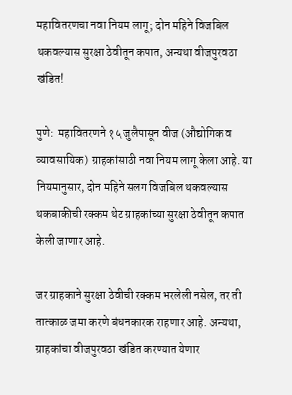महावितरणचा नवा नियम लागू; दोन महिने विजबिल थकवल्यास सुरक्षा ठेवीतून कपात, अन्यथा वीजपुरवठा खंडित!

पुणे:  महावितरणने १५ जुलैपासून वीज (औद्योगिक व व्यावसायिक) ग्राहकांसाठी नवा नियम लागू केला आहे. या नियमानुसार, दोन महिने सलग विजबिल थकवल्यास थकबाकीची रक्कम थेट ग्राहकांच्या सुरक्षा ठेवीतून कपात केली जाणार आहे.

जर ग्राहकाने सुरक्षा ठेवीची रक्कम भरलेली नसेल, तर ती तात्काळ जमा करणे बंधनकारक राहणार आहे. अन्यथा, ग्राहकांचा वीजपुरवठा खंडित करण्यात येणार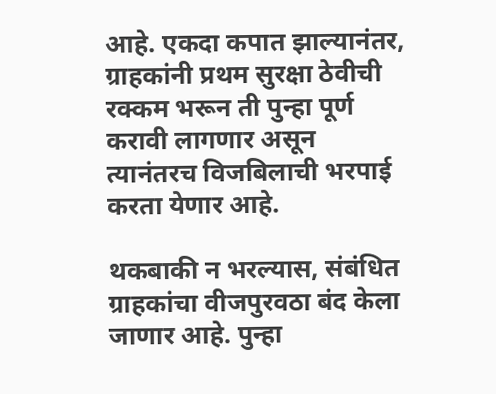आहे. एकदा कपात झाल्यानंतर, ग्राहकांनी प्रथम सुरक्षा ठेवीची रक्कम भरून ती पुन्हा पूर्ण करावी लागणार असून त्यानंतरच विजबिलाची भरपाई करता येणार आहे.

थकबाकी न भरल्यास, संबंधित ग्राहकांचा वीजपुरवठा बंद केला जाणार आहे. पुन्हा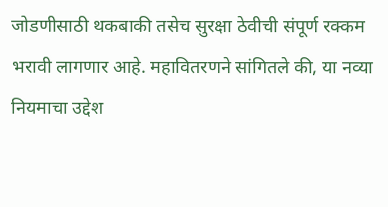जोडणीसाठी थकबाकी तसेच सुरक्षा ठेवीची संपूर्ण रक्कम भरावी लागणार आहे. महावितरणने सांगितले की, या नव्या नियमाचा उद्देश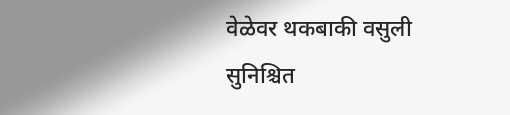वेळेवर थकबाकी वसुली सुनिश्चित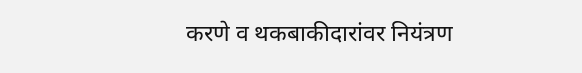करणे व थकबाकीदारांवर नियंत्रण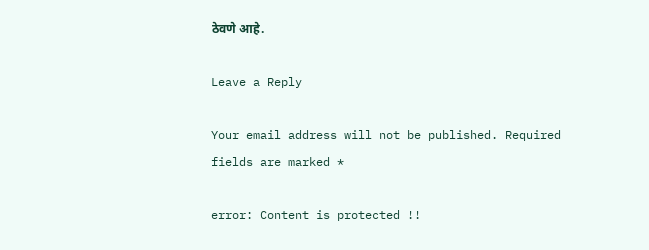ठेवणे आहे.

Leave a Reply

Your email address will not be published. Required fields are marked *

error: Content is protected !!